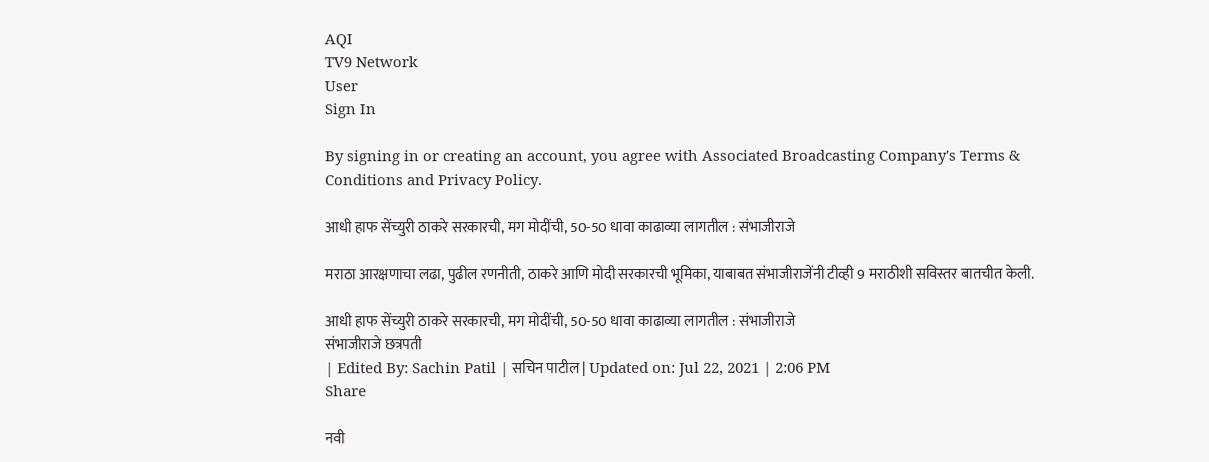AQI
TV9 Network
User
Sign In

By signing in or creating an account, you agree with Associated Broadcasting Company's Terms & Conditions and Privacy Policy.

आधी हाफ सेंच्युरी ठाकरे सरकारची, मग मोदींची, 50-50 धावा काढाव्या लागतील : संभाजीराजे

मराठा आरक्षणाचा लढा, पुढील रणनीती, ठाकरे आणि मोदी सरकारची भूमिका, याबाबत संभाजीराजेंनी टीव्ही 9 मराठीशी सविस्तर बातचीत केली.

आधी हाफ सेंच्युरी ठाकरे सरकारची, मग मोदींची, 50-50 धावा काढाव्या लागतील : संभाजीराजे
संभाजीराजे छत्रपती
| Edited By: Sachin Patil | सचिन पाटील | Updated on: Jul 22, 2021 | 2:06 PM
Share

नवी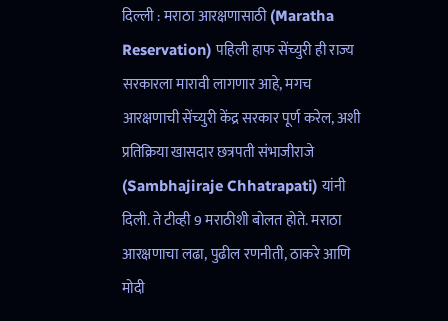दिल्ली : मराठा आरक्षणासाठी (Maratha Reservation) पहिली हाफ सेंच्युरी ही राज्य सरकारला मारावी लागणार आहे, मगच आरक्षणाची सेंच्युरी केंद्र सरकार पूर्ण करेल, अशी प्रतिक्रिया खासदार छत्रपती संभाजीराजे (Sambhajiraje Chhatrapati) यांनी दिली. ते टीव्ही 9 मराठीशी बोलत होते. मराठा आरक्षणाचा लढा, पुढील रणनीती, ठाकरे आणि मोदी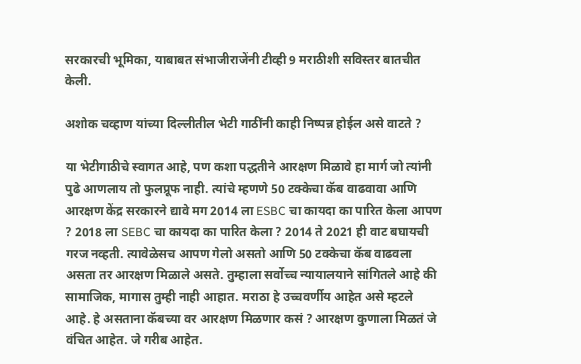सरकारची भूमिका, याबाबत संभाजीराजेंनी टीव्ही 9 मराठीशी सविस्तर बातचीत केली.

अशोक चव्हाण यांच्या दिल्लीतील भेटी गाठींनी काही निष्पन्न होईल असे वाटते ?

या भेटीगाठीचे स्वागत आहे, पण कशा पद्धतीने आरक्षण मिळावे हा मार्ग जो त्यांनी पुढे आणलाय तो फुलप्रूफ नाही. त्यांचे म्हणणे 50 टक्केचा कॅब वाढवावा आणि आरक्षण केंद्र सरकारने द्यावे मग 2014 ला ESBC चा कायदा का पारित केला आपण ? 2018 ला SEBC चा कायदा का पारित केला ? 2014 ते 2021 ही वाट बघायची गरज नव्हती. त्यावेळेसच आपण गेलो असतो आणि 50 टक्केचा कॅब वाढवला असता तर आरक्षण मिळाले असते. तुम्हाला सर्वोच्च न्यायालयाने सांगितले आहे की सामाजिक, मागास तुम्ही नाही आहात. मराठा हे उच्चवर्णीय आहेत असे म्हटले आहे. हे असताना कॅबच्या वर आरक्षण मिळणार कसं ? आरक्षण कुणाला मिळतं जे वंचित आहेत. जे गरीब आहेत.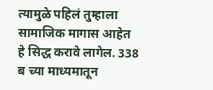त्यामुळे पहिलं तुम्हाला सामाजिक मागास आहेत हे सिद्ध करावे लागेल. 338 ब च्या माध्यमातून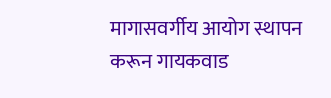मागासवर्गीय आयोग स्थापन करून गायकवाड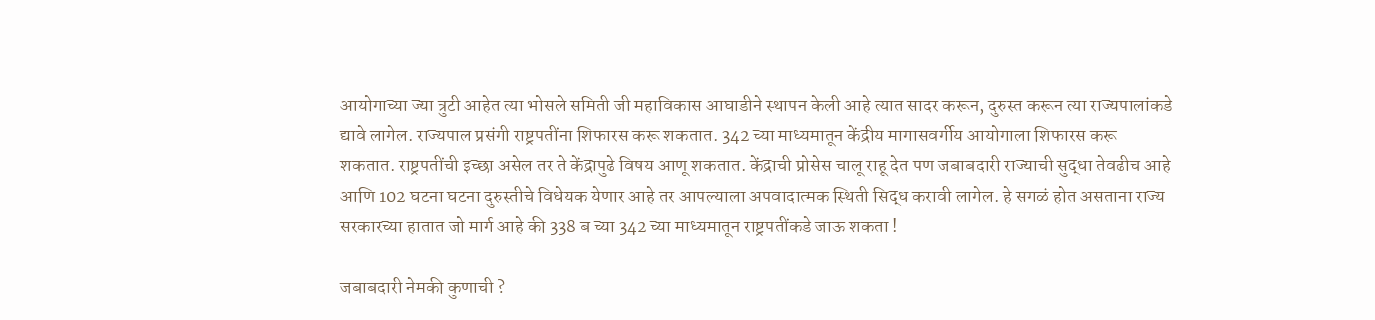आयोगाच्या ज्या त्रुटी आहेत त्या भोसले समिती जी महाविकास आघाडीने स्थापन केली आहे त्यात सादर करून, दुरुस्त करून त्या राज्यपालांकडे द्यावे लागेल. राज्यपाल प्रसंगी राष्ट्रपतींना शिफारस करू शकतात. 342 च्या माध्यमातून केंद्रीय मागासवर्गीय आयोगाला शिफारस करू शकतात. राष्ट्रपतींची इच्छा असेल तर ते केंद्रापुढे विषय आणू शकतात. केंद्राची प्रोसेस चालू राहू देत पण जबाबदारी राज्याची सुद्धा तेवढीच आहे आणि 102 घटना घटना दुरुस्तीचे विधेयक येणार आहे तर आपल्याला अपवादात्मक स्थिती सिद्ध करावी लागेल. हे सगळं होत असताना राज्य सरकारच्या हातात जो मार्ग आहे की 338 ब च्या 342 च्या माध्यमातून राष्ट्रपतींकडे जाऊ शकता !

जबाबदारी नेमकी कुणाची ?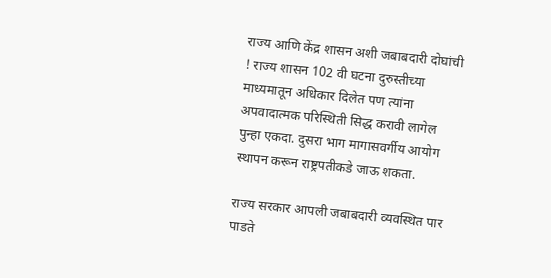राज्य आणि केंद्र शासन अशी जबाबदारी दोघांची ! राज्य शासन 102 वी घटना दुरुस्तीच्या माध्यमातून अधिकार दिलेत पण त्यांना अपवादात्मक परिस्थिती सिद्ध करावी लागेल पुन्हा एकदा. दुसरा भाग मागासवर्गीय आयोग स्थापन करून राष्ट्रपतीकडे जाऊ शकता.

राज्य सरकार आपली जबाबदारी व्यवस्थित पार पाडते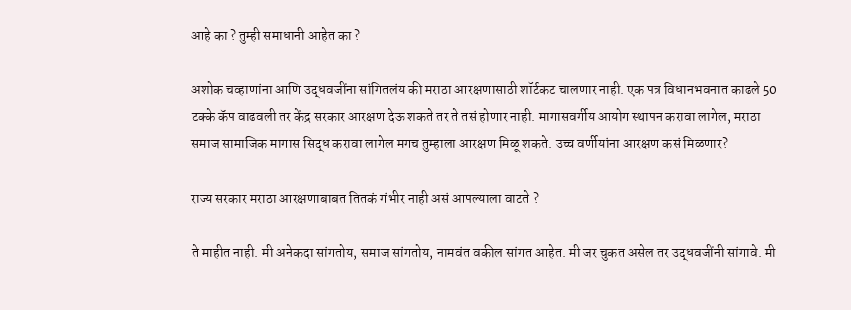आहे का ? तुम्ही समाधानी आहेत का ?

अशोक चव्हाणांना आणि उद्धवजींना सांगितलंय की मराठा आरक्षणासाठी शॉर्टकट चालणार नाही. एक पत्र विधानभवनात काढले 50 टक्के कॅप वाढवली तर केंद्र सरकार आरक्षण देऊ शकते तर ते तसं होणार नाही. मागासवर्गीय आयोग स्थापन करावा लागेल, मराठा समाज सामाजिक मागास सिद्ध करावा लागेल मगच तुम्हाला आरक्षण मिळू शकते. उच्च वर्णीयांना आरक्षण कसं मिळणार?

राज्य सरकार मराठा आरक्षणाबाबत तितकं गंभीर नाही असं आपल्याला वाटते ?

ते माहीत नाही. मी अनेकदा सांगतोय, समाज सांगतोय, नामवंत वकील सांगत आहेत. मी जर चुकत असेल तर उद्धवजींनी सांगावे. मी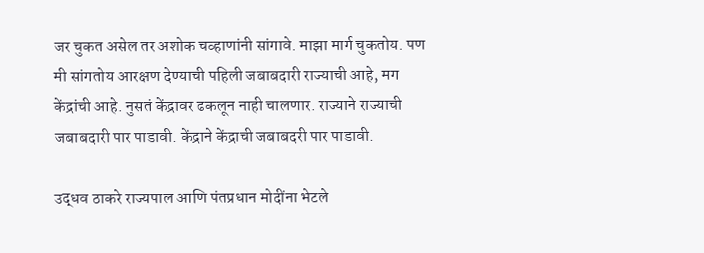जर चुकत असेल तर अशोक चव्हाणांनी सांगावे. माझा मार्ग चुकतोय. पण मी सांगतोय आरक्षण देण्याची पहिली जबाबदारी राज्याची आहे, मग केंद्रांची आहे. नुसतं केंद्रावर ढकलून नाही चालणार. राज्याने राज्याची जबाबदारी पार पाडावी. केंद्राने केंद्राची जबाबदरी पार पाडावी.

उद्धव ठाकरे राज्यपाल आणि पंतप्रधान मोदींना भेटले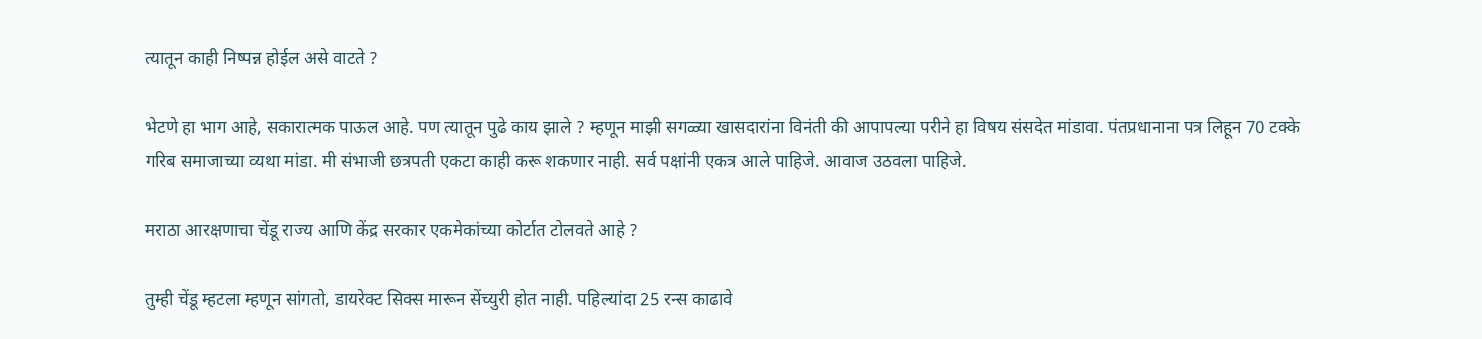त्यातून काही निष्पन्न होईल असे वाटते ?

भेटणे हा भाग आहे, सकारात्मक पाऊल आहे. पण त्यातून पुढे काय झाले ? म्हणून माझी सगळ्या खासदारांना विनंती की आपापल्या परीने हा विषय संसदेत मांडावा. पंतप्रधानाना पत्र लिहून 70 टक्के गरिब समाजाच्या व्यथा मांडा. मी संभाजी छत्रपती एकटा काही करू शकणार नाही. सर्व पक्षांनी एकत्र आले पाहिजे. आवाज उठवला पाहिजे.

मराठा आरक्षणाचा चेंडू राज्य आणि केंद्र सरकार एकमेकांच्या कोर्टात टोलवते आहे ?

तुम्ही चेंडू म्हटला म्हणून सांगतो, डायरेक्ट सिक्स मारून सेंच्युरी होत नाही. पहिल्यांदा 25 रन्स काढावे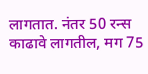लागतात. नंतर 50 रन्स काढावे लागतील, मग 75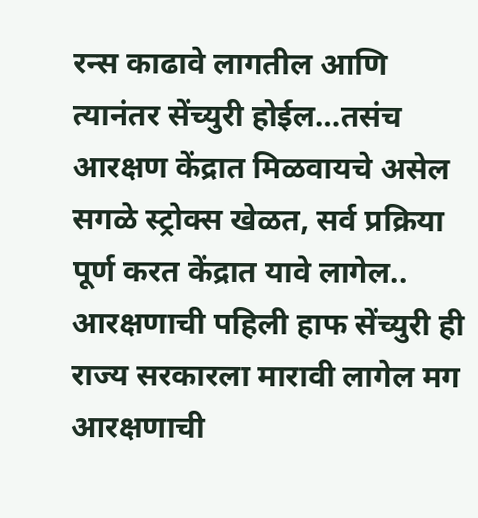रन्स काढावे लागतील आणि त्यानंतर सेंच्युरी होईल…तसंच आरक्षण केंद्रात मिळवायचे असेल सगळे स्ट्रोक्स खेळत, सर्व प्रक्रिया पूर्ण करत केंद्रात यावे लागेल.. आरक्षणाची पहिली हाफ सेंच्युरी ही राज्य सरकारला मारावी लागेल मग आरक्षणाची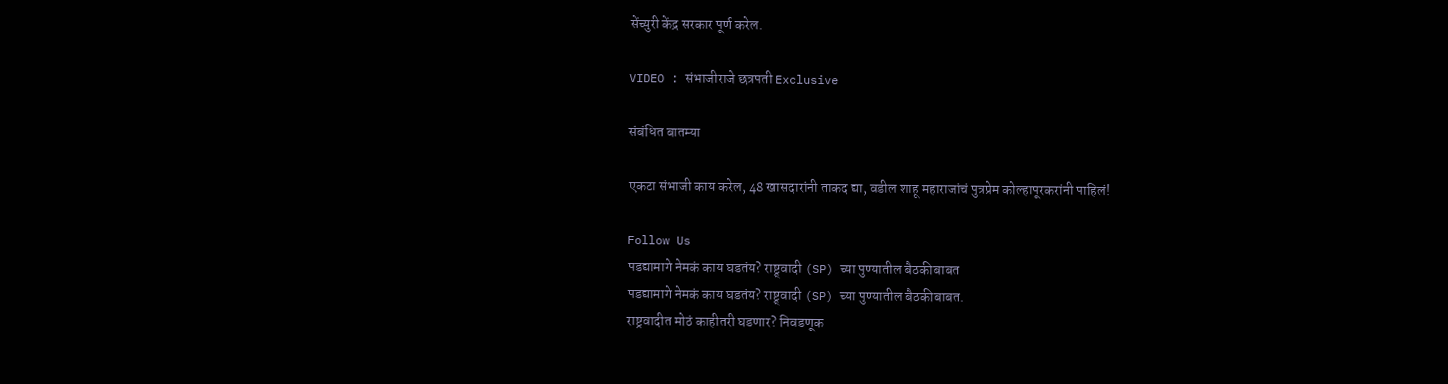सेंच्युरी केंद्र सरकार पूर्ण करेल.

VIDEO : संभाजीराजे छत्रपती Exclusive

संबंधित बातम्या

एकटा संभाजी काय करेल, 48 खासदारांनी ताकद द्या, वडील शाहू महाराजांचं पुत्रप्रेम कोल्हापूरकरांनी पाहिलं!

Follow Us
पडद्यामागे नेमकं काय घडतंय? राष्ट्र्वादी (SP) च्या पुण्यातील बैठकीबाबत
पडद्यामागे नेमकं काय घडतंय? राष्ट्र्वादी (SP) च्या पुण्यातील बैठकीबाबत.
राष्ट्रवादीत मोठं काहीतरी घडणार? निवडणूक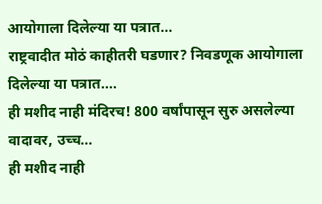आयोगाला दिलेल्या या पत्रात...
राष्ट्रवादीत मोठं काहीतरी घडणार? निवडणूक आयोगाला दिलेल्या या पत्रात....
ही मशीद नाही मंदिरच! 800 वर्षांपासून सुरु असलेल्या वादावर, उच्च...
ही मशीद नाही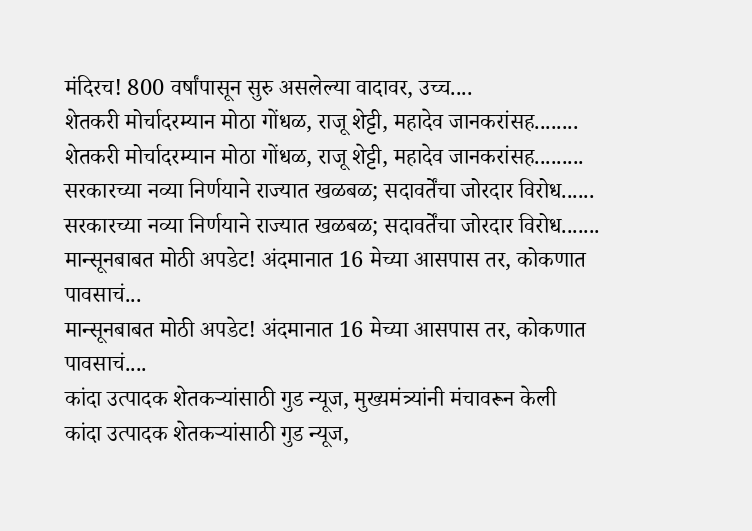मंदिरच! 800 वर्षांपासून सुरु असलेल्या वादावर, उच्च....
शेतकरी मोर्चादरम्यान मोठा गोंधळ, राजू शेट्टी, महादेव जानकरांसह........
शेतकरी मोर्चादरम्यान मोठा गोंधळ, राजू शेट्टी, महादेव जानकरांसह.........
सरकारच्या नव्या निर्णयाने राज्यात खळबळ; सदावर्तेंचा जोरदार विरोध......
सरकारच्या नव्या निर्णयाने राज्यात खळबळ; सदावर्तेंचा जोरदार विरोध.......
मान्सूनबाबत मोठी अपडेट! अंदमानात 16 मेच्या आसपास तर, कोकणात पावसाचं...
मान्सूनबाबत मोठी अपडेट! अंदमानात 16 मेच्या आसपास तर, कोकणात पावसाचं....
कांदा उत्पादक शेतकऱ्यांसाठी गुड न्यूज, मुख्यमंत्र्यांनी मंचावरून केली
कांदा उत्पादक शेतकऱ्यांसाठी गुड न्यूज,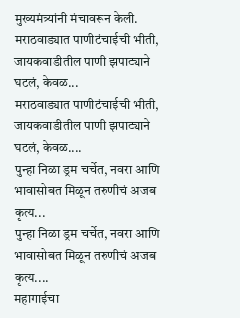मुख्यमंत्र्यांनी मंचावरून केली.
मराठवाड्यात पाणीटंचाईची भीती, जायकवाडीतील पाणी झपाट्याने घटलं, केवळ...
मराठवाड्यात पाणीटंचाईची भीती, जायकवाडीतील पाणी झपाट्याने घटलं, केवळ....
पुन्हा निळा ड्रम चर्चेत, नवरा आणि भावासोबत मिळून तरुणीचं अजब कृत्य...
पुन्हा निळा ड्रम चर्चेत, नवरा आणि भावासोबत मिळून तरुणीचं अजब कृत्य....
महागाईचा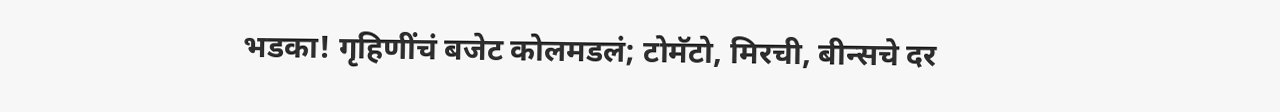भडका! गृहिणींचं बजेट कोलमडलं; टोमॅटो, मिरची, बीन्सचे दर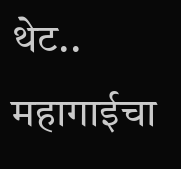थेट..
महागाईचा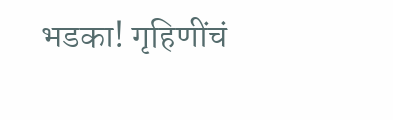भडका! गृहिणींचं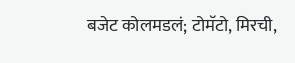बजेट कोलमडलं; टोमॅटो, मिरची,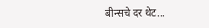बीन्सचे दर थेट...